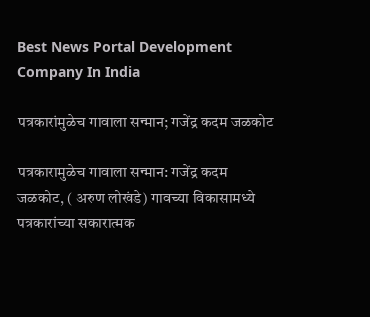Best News Portal Development Company In India

पत्रकारांमुळेच गावाला सन्मान; गजेंद्र कदम जळकोट

पत्रकारामुळेच गावाला सन्मान: गजेंद्र कदम
जळकोट, ( अरुण लोखंडे) गावच्या विकासामध्ये पत्रकारांच्या सकारात्मक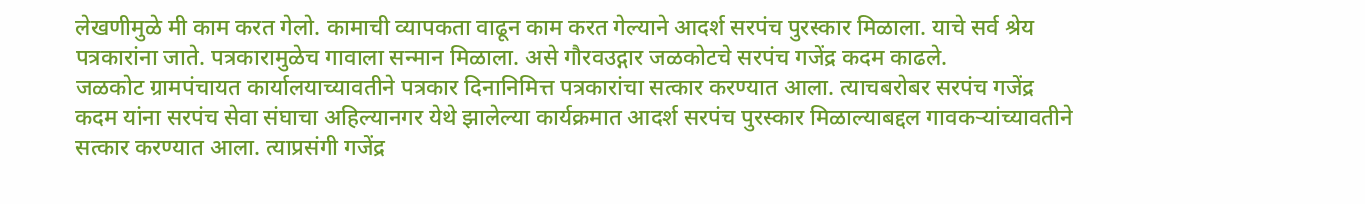लेखणीमुळे मी काम करत गेलो. कामाची व्यापकता वाढून काम करत गेल्याने आदर्श सरपंच पुरस्कार मिळाला. याचे सर्व श्रेय पत्रकारांना जाते. पत्रकारामुळेच गावाला सन्मान मिळाला. असे गौरवउद्गार जळकोटचे सरपंच गजेंद्र कदम काढले.
जळकोट ग्रामपंचायत कार्यालयाच्यावतीने पत्रकार दिनानिमित्त पत्रकारांचा सत्कार करण्यात आला. त्याचबरोबर सरपंच गजेंद्र कदम यांना सरपंच सेवा संघाचा अहिल्यानगर येथे झालेल्या कार्यक्रमात आदर्श सरपंच पुरस्कार मिळाल्याबद्दल गावकऱ्यांच्यावतीने सत्कार करण्यात आला. त्याप्रसंगी गजेंद्र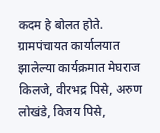कदम हे बोलत होते. ग्रामपंचायत कार्यालयात झालेल्या कार्यक्रमात मेघराज किलजे, वीरभद्र पिसे, अरुण लोखंडे, विजय पिसे,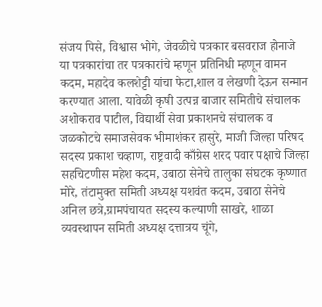संजय पिसे, विश्वास भोगे, जेवळीचे पत्रकार बसवराज होनाजे या पत्रकारांचा तर पत्रकारांचे म्हणून प्रतिनिधी म्हणून वामन कदम, महादेव कलशेट्टी यांचा फेटा,शाल व लेखणी देऊन सन्मान करण्यात आला. यावेळी कृषी उत्पन्न बाजार समितीचे संचालक अशोकराव पाटील, विद्यार्थी सेवा प्रकाशनचे संचालक व जळकोटचे समाजसेवक भीमाशंकर हासुरे, माजी जिल्हा परिषद सदस्य प्रकाश चव्हाण, राष्ट्रवादी काँग्रेस शरद पवार पक्षाचे जिल्हा सहचिटणीस महेश कदम, उबाठा सेनेचे तालुका संघटक कृष्णात मोरे, तंटामुक्त समिती अध्यक्ष यशवंत कदम, उबाठा सेनेचे अनिल छत्रे,ग्रामपंचायत सदस्य कल्याणी साखरे, शाळा व्यवस्थापन समिती अध्यक्ष दत्तात्रय चूंगे,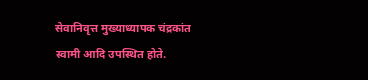सेवानिवृत्त मुख्याध्यापक चंद्रकांत स्वामी आदि उपस्थित होते.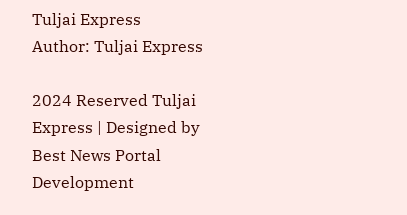Tuljai Express
Author: Tuljai Express

2024 Reserved Tuljai Express | Designed by Best News Portal Development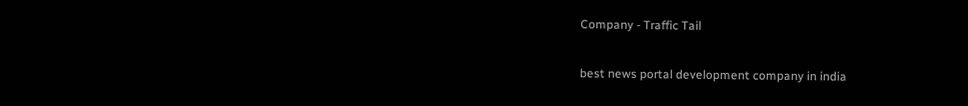Company - Traffic Tail

best news portal development company in india